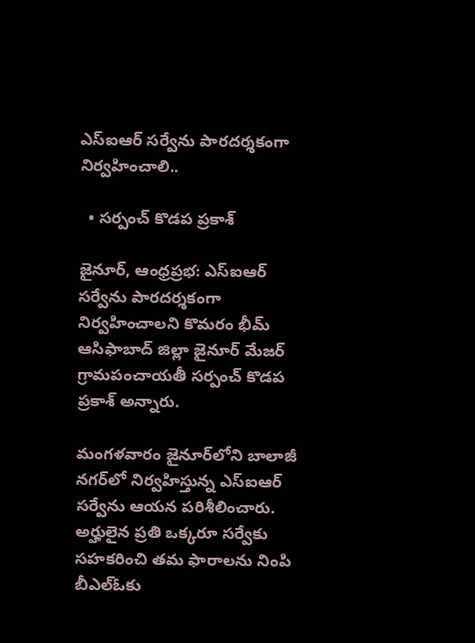ఎస్‌ఐఆర్ సర్వేను పారదర్శకంగా నిర్వహించాలి..

  • సర్పంచ్ కొడప ప్రకాశ్

జైనూర్, ఆంధ్రప్రభ: ఎస్‌ఐఆర్ సర్వేను పారదర్శకంగా నిర్వహించాలని కొమరం భీమ్ ఆసిఫాబాద్ జిల్లా జైనూర్ మేజర్ గ్రామపంచాయతీ సర్పంచ్ కొడప ప్రకాశ్ అన్నారు.

మంగళవారం జైనూర్‌లోని బాలాజీ నగర్‌లో నిర్వహిస్తున్న ఎస్‌ఐఆర్ సర్వేను ఆయన పరిశీలించారు. అర్హులైన ప్రతి ఒక్కరూ సర్వేకు సహకరించి తమ ఫారాలను నింపి బీఎల్‌ఓకు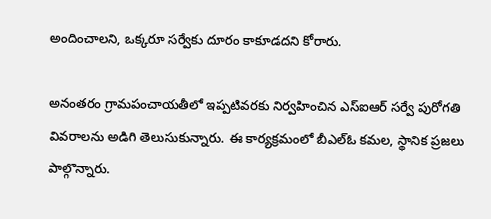అందించాలని, ఒక్కరూ సర్వేకు దూరం కాకూడదని కోరారు.

అనంతరం గ్రామపంచాయతీలో ఇప్పటివరకు నిర్వహించిన ఎస్‌ఐఆర్ సర్వే పురోగతి వివరాలను అడిగి తెలుసుకున్నారు. ఈ కార్యక్రమంలో బీఎల్‌ఓ కమల, స్థానిక ప్రజలు పాల్గొన్నారు.